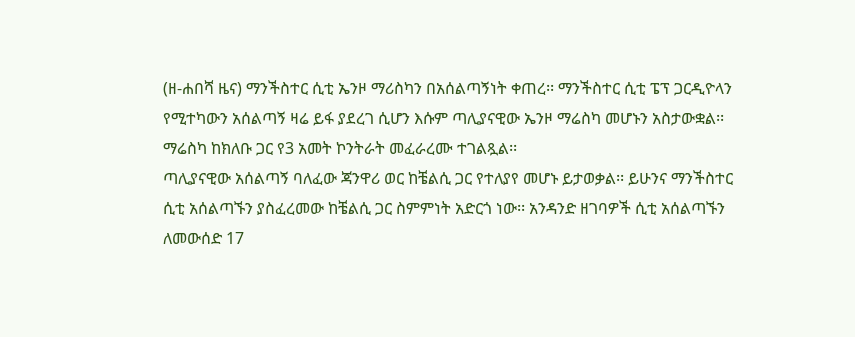(ዘ-ሐበሻ ዜና) ማንችስተር ሲቲ ኤንዞ ማሪስካን በአሰልጣኝነት ቀጠረ፡፡ ማንችስተር ሲቲ ፔፕ ጋርዲዮላን የሚተካውን አሰልጣኝ ዛሬ ይፋ ያደረገ ሲሆን እሱም ጣሊያናዊው ኤንዞ ማሬስካ መሆኑን አስታውቋል፡፡ ማሬስካ ከክለቡ ጋር የ3 አመት ኮንትራት መፈራረሙ ተገልጿል፡፡
ጣሊያናዊው አሰልጣኝ ባለፈው ጃንዋሪ ወር ከቼልሲ ጋር የተለያየ መሆኑ ይታወቃል፡፡ ይሁንና ማንችስተር ሲቲ አሰልጣኙን ያስፈረመው ከቼልሲ ጋር ስምምነት አድርጎ ነው፡፡ አንዳንድ ዘገባዎች ሲቲ አሰልጣኙን ለመውሰድ 17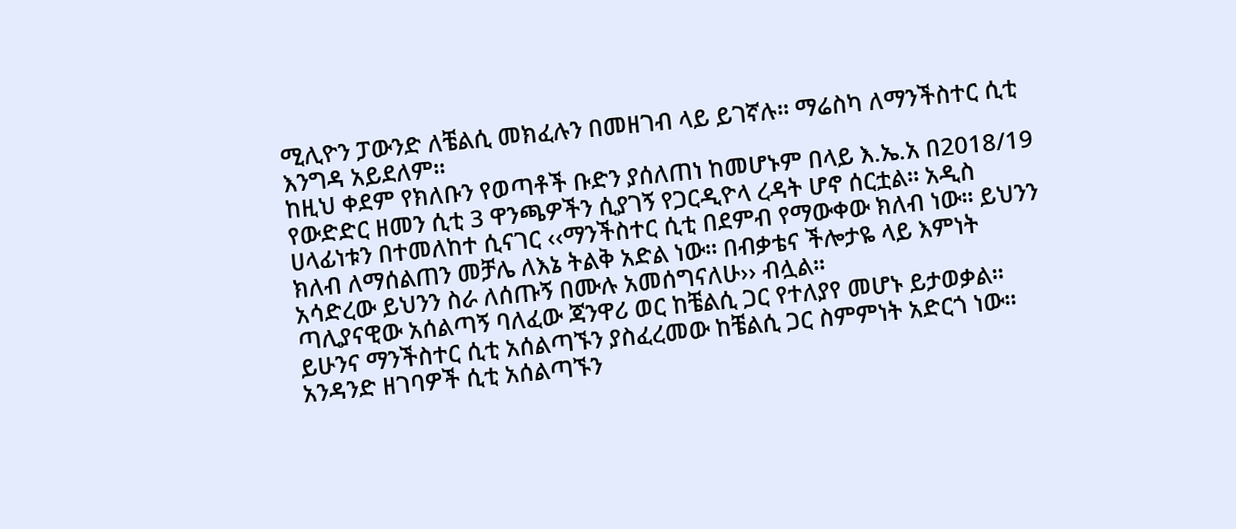ሚሊዮን ፓውንድ ለቼልሲ መክፈሉን በመዘገብ ላይ ይገኛሉ፡፡ ማሬስካ ለማንችስተር ሲቲ እንግዳ አይደለም፡፡
ከዚህ ቀደም የክለቡን የወጣቶች ቡድን ያሰለጠነ ከመሆኑም በላይ እ.ኤ.አ በ2018/19 የውድድር ዘመን ሲቲ 3 ዋንጫዎችን ሲያገኝ የጋርዲዮላ ረዳት ሆኖ ሰርቷል፡፡ አዲስ ሀላፊነቱን በተመለከተ ሲናገር ‹‹ማንችስተር ሲቲ በደምብ የማውቀው ክለብ ነው፡፡ ይህንን ክለብ ለማሰልጠን መቻሌ ለእኔ ትልቅ አድል ነው፡፡ በብቃቴና ችሎታዬ ላይ እምነት አሳድረው ይህንን ስራ ለሰጡኝ በሙሉ አመሰግናለሁ›› ብሏል፡፡
ጣሊያናዊው አሰልጣኝ ባለፈው ጃንዋሪ ወር ከቼልሲ ጋር የተለያየ መሆኑ ይታወቃል፡፡ ይሁንና ማንችስተር ሲቲ አሰልጣኙን ያስፈረመው ከቼልሲ ጋር ስምምነት አድርጎ ነው፡፡ አንዳንድ ዘገባዎች ሲቲ አሰልጣኙን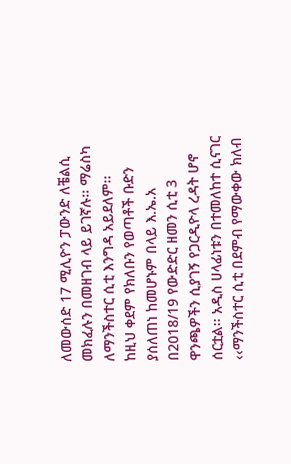ለመውሰድ 17 ሚሊዮን ፓውንድ ለቼልሲ መክፈሉን በመዘገብ ላይ ይገኛሉ፡፡ ማሬስካ ለማንችስተር ሲቲ እንግዳ አይደለም፡፡
ከዚህ ቀደም የክለቡን የወጣቶች ቡድን ያሰለጠነ ከመሆኑም በላይ እ.ኤ.አ በ2018/19 የውድድር ዘመን ሲቲ 3 ዋንጫዎችን ሲያገኝ የጋርዲዮላ ረዳት ሆኖ ሰርቷል፡፡ አዲስ ሀላፊነቱን በተመለከተ ሲናገር ‹‹ማንችስተር ሲቲ በደምብ የማውቀው ክለብ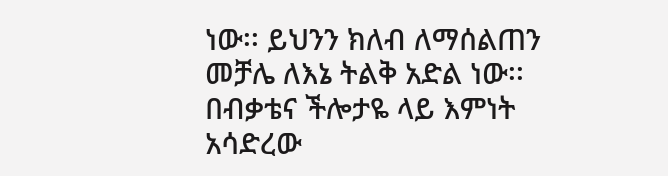ነው፡፡ ይህንን ክለብ ለማሰልጠን መቻሌ ለእኔ ትልቅ አድል ነው፡፡ በብቃቴና ችሎታዬ ላይ እምነት አሳድረው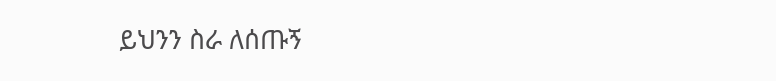ይህንን ስራ ለሰጡኝ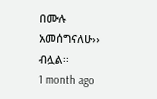በሙሉ አመሰግናለሁ›› ብሏል፡፡
1 month ago